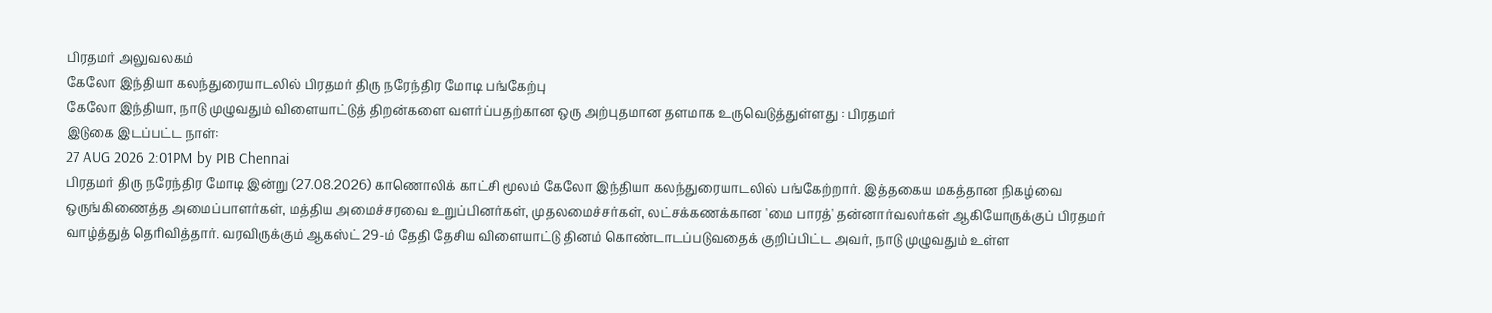பிரதமர் அலுவலகம்
கேலோ இந்தியா கலந்துரையாடலில் பிரதமர் திரு நரேந்திர மோடி பங்கேற்பு
கேலோ இந்தியா, நாடு முழுவதும் விளையாட்டுத் திறன்களை வளர்ப்பதற்கான ஒரு அற்புதமான தளமாக உருவெடுத்துள்ளது : பிரதமர்
இடுகை இடப்பட்ட நாள்:
27 AUG 2026 2:01PM by PIB Chennai
பிரதமர் திரு நரேந்திர மோடி இன்று (27.08.2026) காணொலிக் காட்சி மூலம் கேலோ இந்தியா கலந்துரையாடலில் பங்கேற்றார். இத்தகைய மகத்தான நிகழ்வை ஒருங்கிணைத்த அமைப்பாளர்கள், மத்திய அமைச்சரவை உறுப்பினர்கள், முதலமைச்சர்கள், லட்சக்கணக்கான 'மை பாரத்' தன்னார்வலர்கள் ஆகியோருக்குப் பிரதமர் வாழ்த்துத் தெரிவித்தார். வரவிருக்கும் ஆகஸ்ட் 29-ம் தேதி தேசிய விளையாட்டு தினம் கொண்டாடப்படுவதைக் குறிப்பிட்ட அவர், நாடு முழுவதும் உள்ள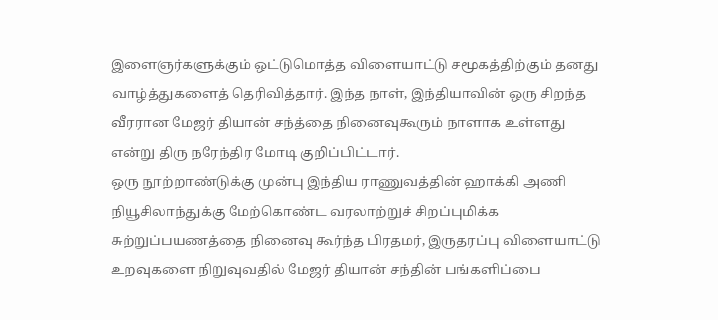இளைஞர்களுக்கும் ஒட்டுமொத்த விளையாட்டு சமூகத்திற்கும் தனது வாழ்த்துகளைத் தெரிவித்தார். இந்த நாள், இந்தியாவின் ஒரு சிறந்த வீரரான மேஜர் தியான் சந்த்தை நினைவுகூரும் நாளாக உள்ளது என்று திரு நரேந்திர மோடி குறிப்பிட்டார்.
ஒரு நூற்றாண்டுக்கு முன்பு இந்திய ராணுவத்தின் ஹாக்கி அணி நியூசிலாந்துக்கு மேற்கொண்ட வரலாற்றுச் சிறப்புமிக்க சுற்றுப்பயணத்தை நினைவு கூர்ந்த பிரதமர், இருதரப்பு விளையாட்டு உறவுகளை நிறுவுவதில் மேஜர் தியான் சந்தின் பங்களிப்பை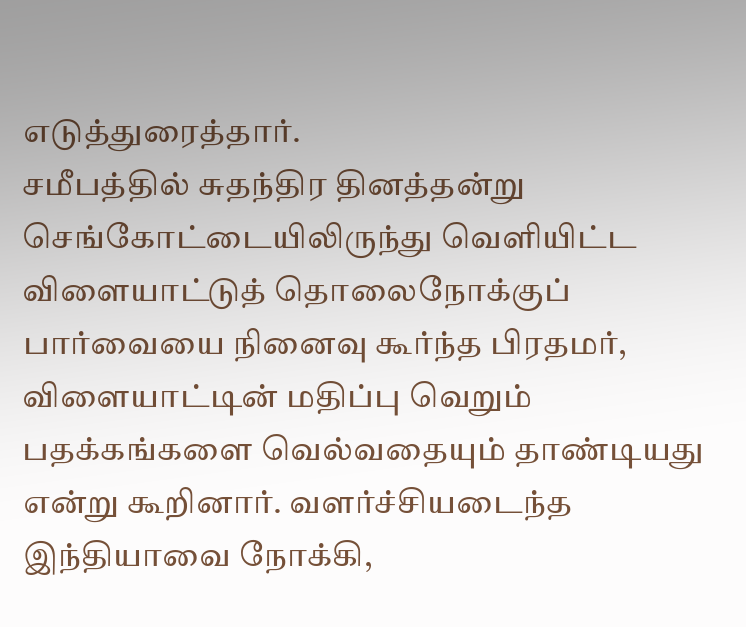எடுத்துரைத்தார்.
சமீபத்தில் சுதந்திர தினத்தன்று செங்கோட்டையிலிருந்து வெளியிட்ட விளையாட்டுத் தொலைநோக்குப் பார்வையை நினைவு கூர்ந்த பிரதமர், விளையாட்டின் மதிப்பு வெறும் பதக்கங்களை வெல்வதையும் தாண்டியது என்று கூறினார். வளர்ச்சியடைந்த இந்தியாவை நோக்கி,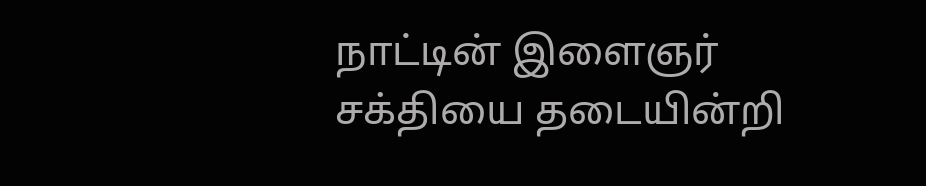நாட்டின் இளைஞர் சக்தியை தடையின்றி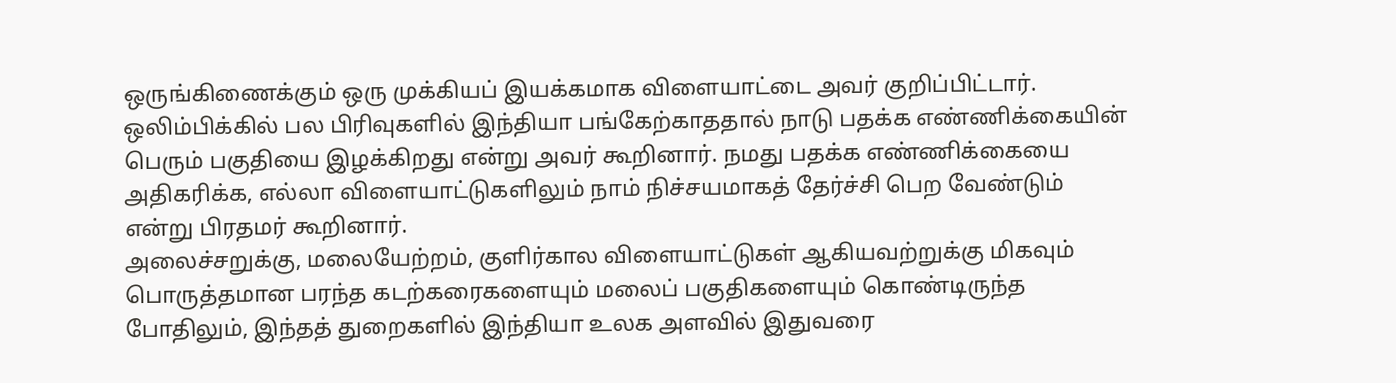ஒருங்கிணைக்கும் ஒரு முக்கியப் இயக்கமாக விளையாட்டை அவர் குறிப்பிட்டார்.
ஒலிம்பிக்கில் பல பிரிவுகளில் இந்தியா பங்கேற்காததால் நாடு பதக்க எண்ணிக்கையின் பெரும் பகுதியை இழக்கிறது என்று அவர் கூறினார். நமது பதக்க எண்ணிக்கையை அதிகரிக்க, எல்லா விளையாட்டுகளிலும் நாம் நிச்சயமாகத் தேர்ச்சி பெற வேண்டும் என்று பிரதமர் கூறினார்.
அலைச்சறுக்கு, மலையேற்றம், குளிர்கால விளையாட்டுகள் ஆகியவற்றுக்கு மிகவும் பொருத்தமான பரந்த கடற்கரைகளையும் மலைப் பகுதிகளையும் கொண்டிருந்த போதிலும், இந்தத் துறைகளில் இந்தியா உலக அளவில் இதுவரை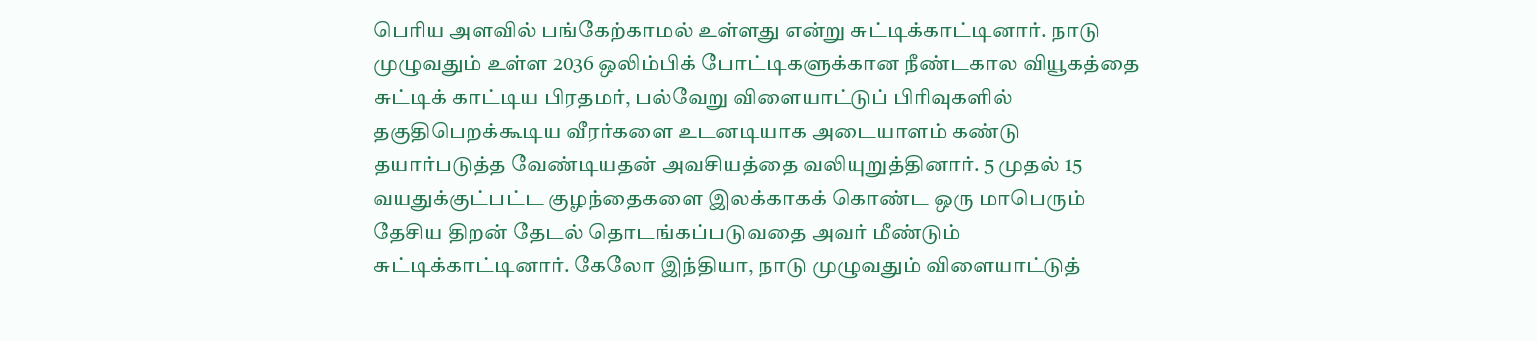பெரிய அளவில் பங்கேற்காமல் உள்ளது என்று சுட்டிக்காட்டினார். நாடு முழுவதும் உள்ள 2036 ஒலிம்பிக் போட்டிகளுக்கான நீண்டகால வியூகத்தை சுட்டிக் காட்டிய பிரதமர், பல்வேறு விளையாட்டுப் பிரிவுகளில் தகுதிபெறக்கூடிய வீரர்களை உடனடியாக அடையாளம் கண்டு தயார்படுத்த வேண்டியதன் அவசியத்தை வலியுறுத்தினார். 5 முதல் 15 வயதுக்குட்பட்ட குழந்தைகளை இலக்காகக் கொண்ட ஒரு மாபெரும் தேசிய திறன் தேடல் தொடங்கப்படுவதை அவர் மீண்டும் சுட்டிக்காட்டினார். கேலோ இந்தியா, நாடு முழுவதும் விளையாட்டுத்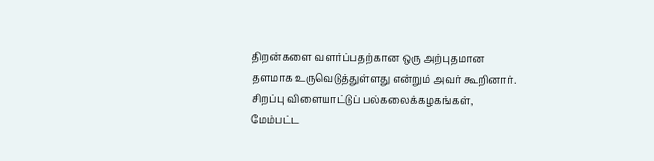திறன்களை வளர்ப்பதற்கான ஒரு அற்புதமான தளமாக உருவெடுத்துள்ளது என்றும் அவர் கூறினார்.
சிறப்பு விளையாட்டுப் பல்கலைக்கழகங்கள், மேம்பட்ட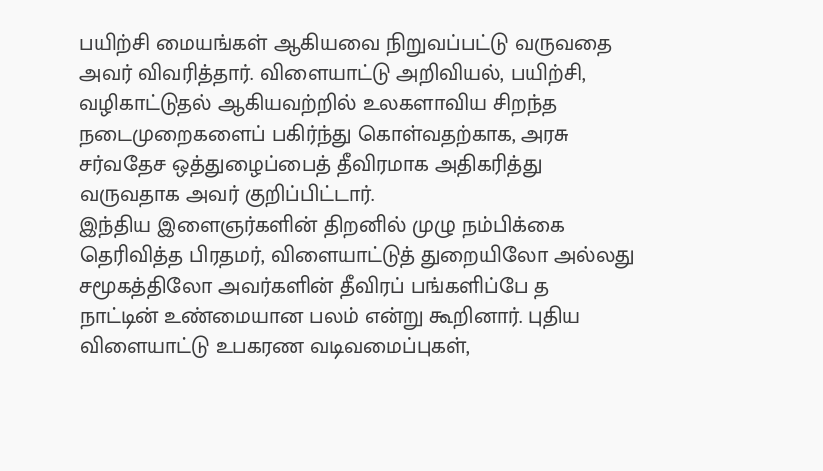பயிற்சி மையங்கள் ஆகியவை நிறுவப்பட்டு வருவதை அவர் விவரித்தார். விளையாட்டு அறிவியல், பயிற்சி, வழிகாட்டுதல் ஆகியவற்றில் உலகளாவிய சிறந்த நடைமுறைகளைப் பகிர்ந்து கொள்வதற்காக, அரசு சர்வதேச ஒத்துழைப்பைத் தீவிரமாக அதிகரித்து வருவதாக அவர் குறிப்பிட்டார்.
இந்திய இளைஞர்களின் திறனில் முழு நம்பிக்கை தெரிவித்த பிரதமர், விளையாட்டுத் துறையிலோ அல்லது சமூகத்திலோ அவர்களின் தீவிரப் பங்களிப்பே த
நாட்டின் உண்மையான பலம் என்று கூறினார். புதிய விளையாட்டு உபகரண வடிவமைப்புகள்,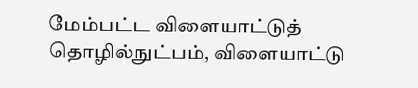மேம்பட்ட விளையாட்டுத் தொழில்நுட்பம், விளையாட்டு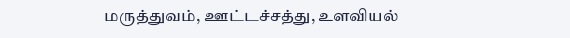மருத்துவம், ஊட்டச்சத்து, உளவியல்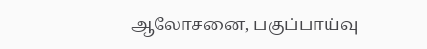ஆலோசனை, பகுப்பாய்வு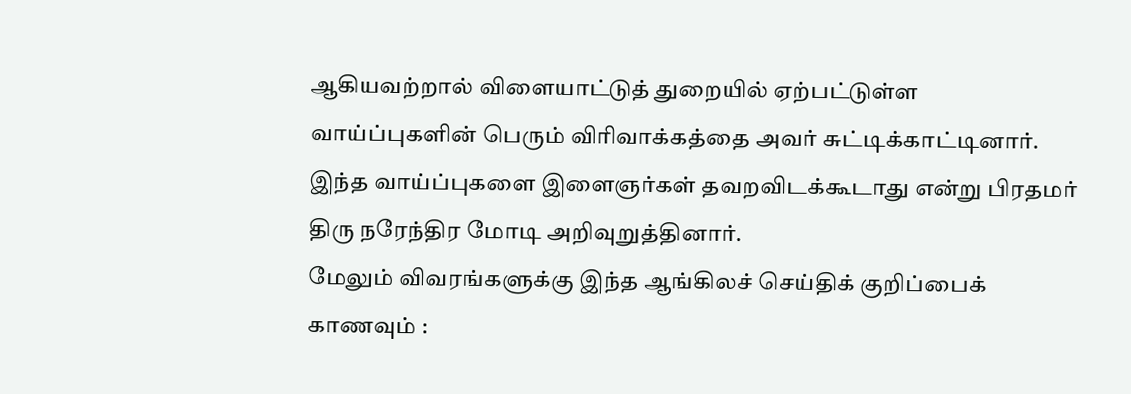ஆகியவற்றால் விளையாட்டுத் துறையில் ஏற்பட்டுள்ள வாய்ப்புகளின் பெரும் விரிவாக்கத்தை அவர் சுட்டிக்காட்டினார். இந்த வாய்ப்புகளை இளைஞர்கள் தவறவிடக்கூடாது என்று பிரதமர் திரு நரேந்திர மோடி அறிவுறுத்தினார்.
மேலும் விவரங்களுக்கு இந்த ஆங்கிலச் செய்திக் குறிப்பைக் காணவும் :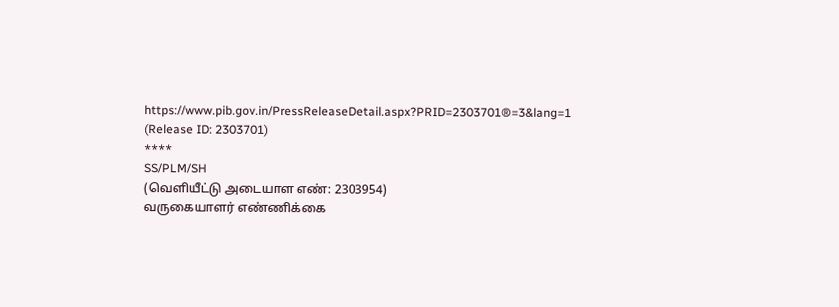https://www.pib.gov.in/PressReleaseDetail.aspx?PRID=2303701®=3&lang=1
(Release ID: 2303701)
****
SS/PLM/SH
(வெளியீட்டு அடையாள எண்: 2303954)
வருகையாளர் எண்ணிக்கை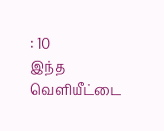: 10
இந்த வெளியீட்டை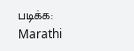படிக்க:
Marathi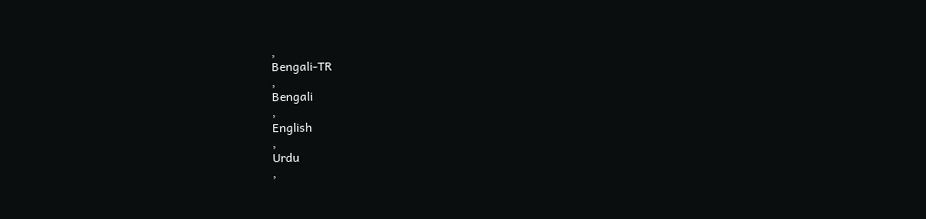,
Bengali-TR
,
Bengali
,
English
,
Urdu
,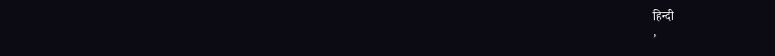हिन्दी
,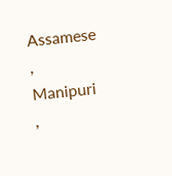Assamese
,
Manipuri
,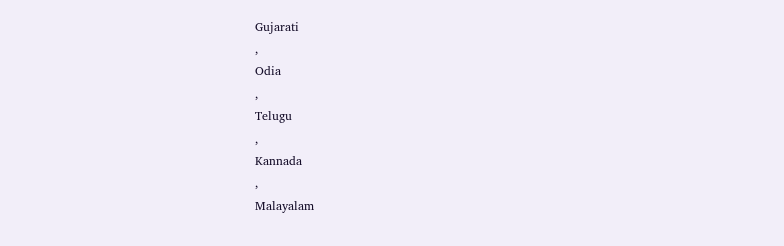Gujarati
,
Odia
,
Telugu
,
Kannada
,
Malayalam